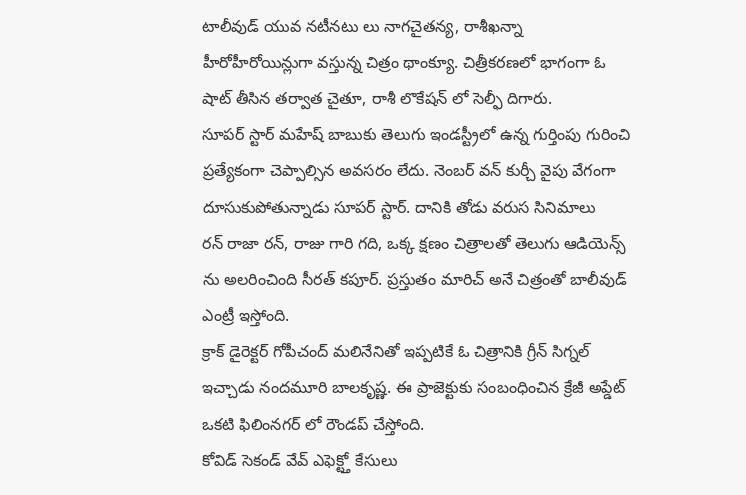టాలీవుడ్ యువ నటీనటు లు నాగచైతన్య, రాశీఖన్నా హీరోహీరోయిన్లుగా వస్తున్న చిత్రం థాంక్యూ. చిత్రీకరణలో భాగంగా ఓ షాట్ తీసిన తర్వాత చైతూ, రాశీ లొకేషన్ లో సెల్ఫీ దిగారు.
సూపర్ స్టార్ మహేష్ బాబుకు తెలుగు ఇండస్ట్రీలో ఉన్న గుర్తింపు గురించి ప్రత్యేకంగా చెప్పాల్సిన అవసరం లేదు. నెంబర్ వన్ కుర్చీ వైపు వేగంగా దూసుకుపోతున్నాడు సూపర్ స్టార్. దానికి తోడు వరుస సినిమాలు
రన్ రాజా రన్, రాజు గారి గది, ఒక్క క్షణం చిత్రాలతో తెలుగు ఆడియెన్స్ ను అలరించింది సీరత్ కపూర్. ప్రస్తుతం మారిచ్ అనే చిత్రంతో బాలీవుడ్ ఎంట్రీ ఇస్తోంది.
క్రాక్ డైరెక్టర్ గోపీచంద్ మలినేనితో ఇప్పటికే ఓ చిత్రానికి గ్రీన్ సిగ్నల్ ఇచ్చాడు నందమూరి బాలకృష్ణ. ఈ ప్రాజెక్టుకు సంబంధించిన క్రేజీ అప్డేట్ ఒకటి ఫిలింనగర్ లో రౌండప్ చేస్తోంది.
కోవిడ్ సెకండ్ వేవ్ ఎఫెక్ట్తో కేసులు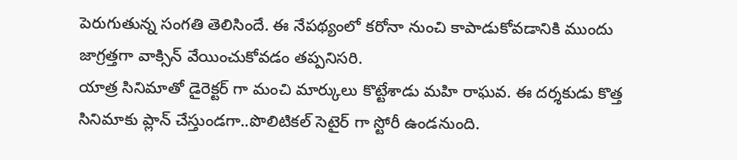పెరుగుతున్న సంగతి తెలిసిందే. ఈ నేపథ్యంలో కరోనా నుంచి కాపాడుకోవడానికి ముందు జాగ్రత్తగా వాక్సిన్ వేయించుకోవడం తప్పనిసరి.
యాత్ర సినిమాతో డైరెక్టర్ గా మంచి మార్కులు కొట్టేశాడు మహి రాఘవ. ఈ దర్శకుడు కొత్త సినిమాకు ప్లాన్ చేస్తుండగా..పొలిటికల్ సెటైర్ గా స్టోరీ ఉండనుంది.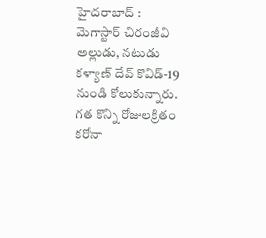హైదరాబాద్ : మెగాస్టార్ చిరంజీవి అల్లుడు, నటుడు కళ్యాణ్ దేవ్ కొవిడ్-19 నుండి కోలుకున్నారు. గత కొన్ని రోజులక్రితం కరోనా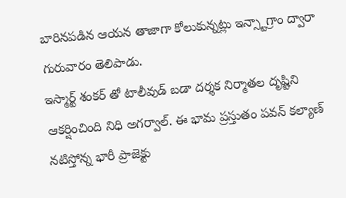బారినపడిన ఆయన తాజాగా కోలుకున్నట్లు ఇన్స్టాగ్రాం ద్వారా గురువారం తెలిపాడు.
ఇస్మార్ట్ శంకర్ తో టాలీవుడ్ బడా దర్శక నిర్మాతల దృష్టిని ఆకర్షించింది నిధి అగర్వాల్. ఈ భామ ప్రస్తుతం పవన్ కల్యాణ్ నటిస్తోన్న భారీ ప్రాజెక్టు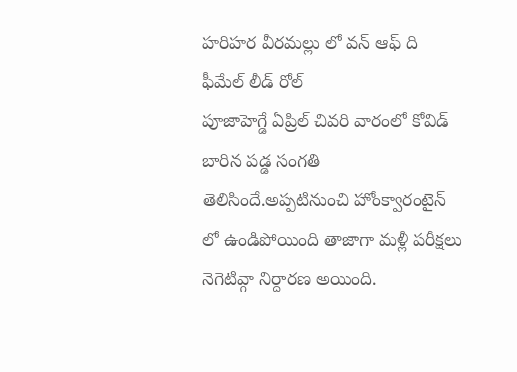హరిహర వీరమల్లు లో వన్ ఆఫ్ ది ఫీమేల్ లీడ్ రోల్
పూజాహెగ్డే ఏప్రిల్ చివరి వారంలో కోవిడ్ బారిన పడ్డ సంగతి తెలిసిందే.అప్పటినుంచి హోంక్వారంటైన్ లో ఉండిపోయింది తాజాగా మళ్లీ పరీక్షలు నెగెటివ్గా నిర్దారణ అయింది.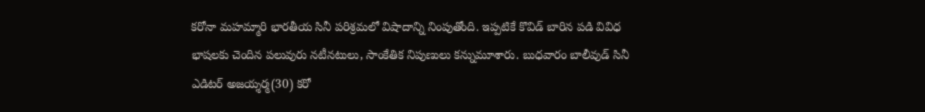కరోనా మహమ్మారి భారతీయ సినీ పరిశ్రమలో విషాదాన్ని నింపుతోంది. ఇప్పటికే కొవిడ్ బారిన పడి వివిధ భాషలకు చెందిన పలువురు నటీనటులు, సాంకేతిక నిపుణులు కన్నుమూశారు. బుధవారం బాలీవుడ్ సినీ ఎడిటర్ అజయ్శర్మ(30) కరో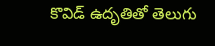కొవిడ్ ఉదృతితో తెలుగు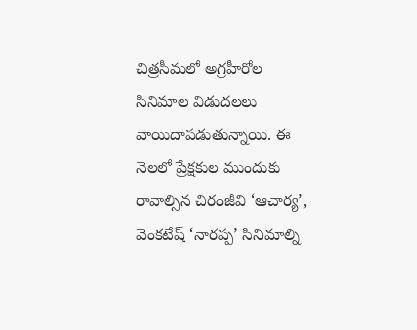చిత్రసీమలో అగ్రహీరోల సినిమాల విడుదలలు వాయిదాపడుతున్నాయి. ఈ నెలలో ప్రేక్షకుల ముందుకు రావాల్సిన చిరంజీవి ‘ఆచార్య’, వెంకటేష్ ‘నారప్ప’ సినిమాల్ని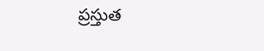ప్రస్తుత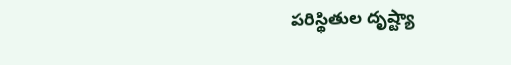పరిస్థితుల దృష్ట్యా